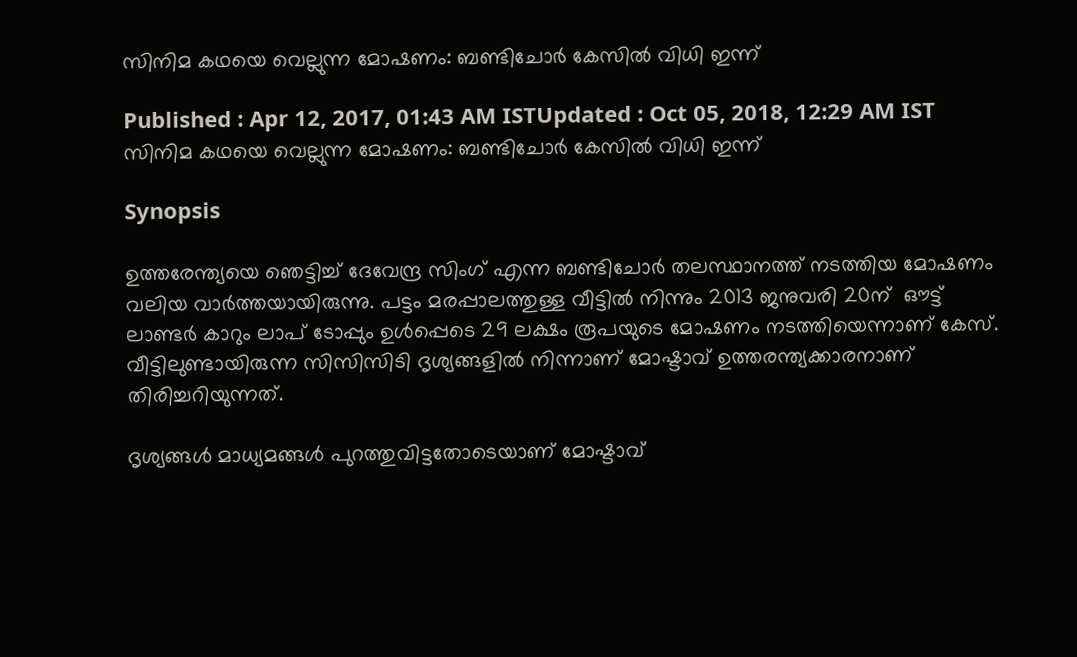സിനിമ കഥയെ വെല്ലുന്ന മോഷണം: ബണ്ടിചോര്‍ കേസില്‍ വിധി ഇന്ന്

Published : Apr 12, 2017, 01:43 AM ISTUpdated : Oct 05, 2018, 12:29 AM IST
സിനിമ കഥയെ വെല്ലുന്ന മോഷണം: ബണ്ടിചോര്‍ കേസില്‍ വിധി ഇന്ന്

Synopsis

ഉത്തരേന്ത്യയെ ഞെട്ടിച്ച് ദേവേന്ദ്ര സിംഗ് എന്ന ബണ്ടിചോര്‍ തലസ്ഥാനത്ത് നടത്തിയ മോഷണം വലിയ വാര്‍ത്തയായിരുന്നു. പട്ടം മരപ്പാലത്തുള്ള വീട്ടില്‍ നിന്നും 2013 ജനുവരി 20ന്  ഔട്ട് ലാണ്ടര്‍ കാറും ലാപ് ടോപ്പും ഉള്‍പ്പെടെ 29 ലക്ഷം രൂപയുടെ മോഷണം നടത്തിയെന്നാണ് കേസ്. വീട്ടിലുണ്ടായിരുന്ന സിസിസിടി ദൃശ്യങ്ങളില്‍ നിന്നാണ് മോഷ്ടാവ് ഉത്തരന്ത്യക്കാരനാണ് തിരിച്ചറിയുന്നത്.

ദൃശ്യങ്ങള്‍ മാധ്യമങ്ങള്‍ പുറത്തുവിട്ടതോടെയാണ് മോഷ്ടാവ്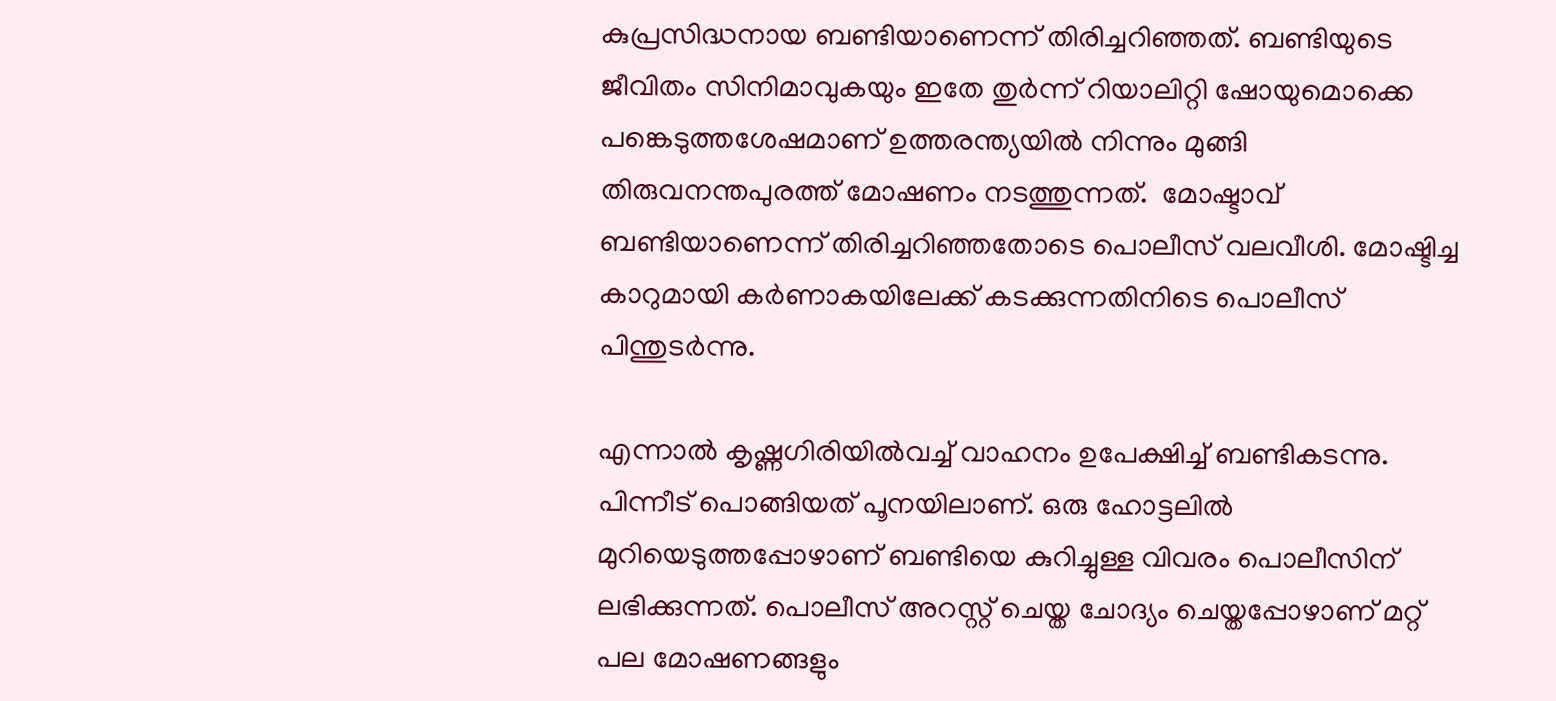കുപ്രസിദ്ധനായ ബണ്ടിയാണെന്ന് തിരിച്ചറിഞ്ഞത്. ബണ്ടിയുടെ ജീവിതം സിനിമാവുകയും ഇതേ തുര്‍ന്ന് റിയാലിറ്റി ഷോയുമൊക്കെ പങ്കെടുത്തശേഷമാണ് ഉത്തരന്ത്യയില്‍ നിന്നും മുങ്ങി  തിരുവനന്തപുരത്ത് മോഷണം നടത്തുന്നത്.  മോഷ്ടാവ് ബണ്ടിയാണെന്ന് തിരിച്ചറിഞ്ഞതോടെ പൊലീസ് വലവീശി. മോഷ്ടിച്ച കാറുമായി കര്‍ണാകയിലേക്ക് കടക്കുന്നതിനിടെ പൊലീസ് പിന്തുടര്‍ന്നു.

എന്നാല്‍ കൃഷ്ണഗിരിയില്‍വച്ച് വാഹനം ഉപേക്ഷിച്ച് ബണ്ടികടന്നു. പിന്നീട് പൊങ്ങിയത് പൂനയിലാണ്. ഒരു ഹോട്ടലില്‍ മുറിയെടുത്തപ്പോഴാണ് ബണ്ടിയെ കുറിച്ചുള്ള വിവരം പൊലീസിന് ലഭിക്കുന്നത്. പൊലീസ് അറസ്റ്റ് ചെയ്ത ചോദ്യം ചെയ്തപ്പോഴാണ് മറ്റ് പല മോഷണങ്ങളും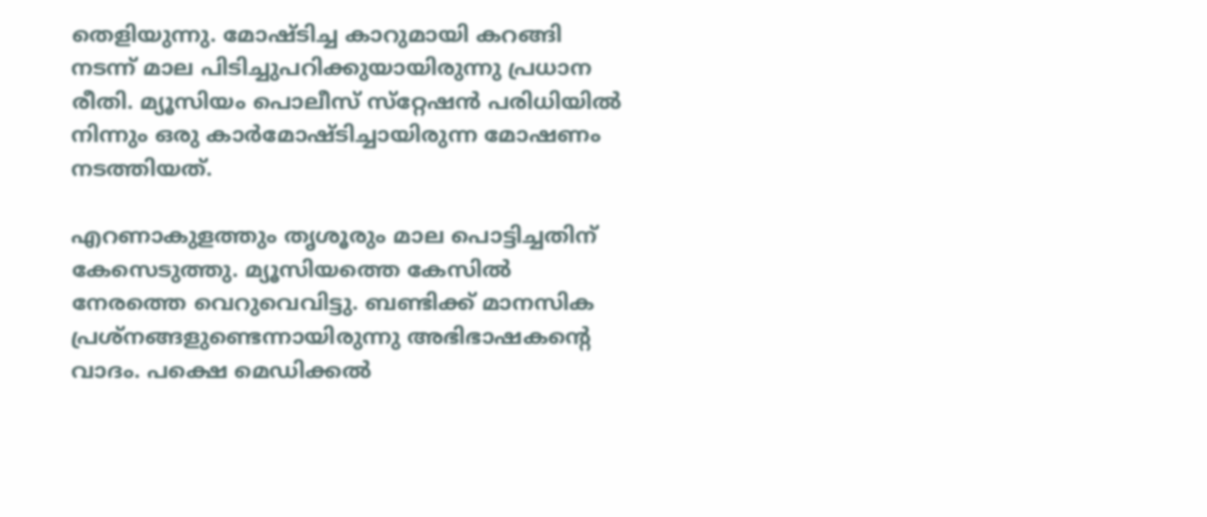തെളിയുന്നു. മോഷ്ടിച്ച കാറുമായി കറങ്ങി നടന്ന് മാല പിടിച്ചുപറിക്കുയായിരുന്നു പ്രധാന രീതി. മ്യൂസിയം പൊലീസ് സ്‌റ്റേഷന്‍ പരിധിയില്‍ നിന്നും ഒരു കാര്‍മോഷ്ടിച്ചായിരുന്ന മോഷണം നടത്തിയത്.

എറണാകുളത്തും തൃശൂരും മാല പൊട്ടിച്ചതിന് കേസെടുത്തു. മ്യൂസിയത്തെ കേസില്‍ നേരത്തെ വെറുവെവിട്ടു. ബണ്ടിക്ക് മാനസിക പ്രശ്‌നങ്ങളുണ്ടെന്നായിരുന്നു അഭിഭാഷകന്റെ വാദം. പക്ഷെ മെഡിക്കല്‍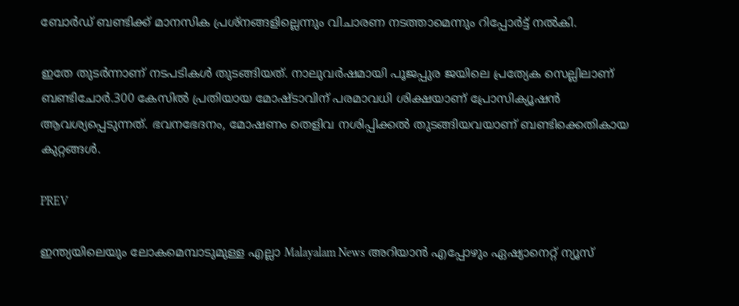ബോര്‍ഡ് ബണ്ടിക്ക് മാനസിക പ്രശ്‌നങ്ങളില്ലെന്നും വിചാരണ നടത്താമെന്നും റിപ്പോര്‍ട്ട് നല്‍കി.

ഇതേ തുടര്‍ന്നാണ് നടപടികള്‍ തുടങ്ങിയത്. നാലുവര്‍ഷമായി പൂജപ്പുര ജയിലെ പ്രത്യേക സെല്ലിലാണ് ബണ്ടിചോര്‍.300 കേസില്‍ പ്രതിയായ മോഷ്ടാവിന് പരമാവധി ശിക്ഷയാണ് പ്രോസിക്യൂഷന്‍ ആവശ്യപ്പെടുന്നത്. ഭവനഭേദനം, മോഷണം തെളിവ നശിപ്പിക്കല്‍ തുടങ്ങിയവയാണ് ബണ്ടിക്കെതികായ കുറ്റങ്ങള്‍.

PREV

ഇന്ത്യയിലെയും ലോകമെമ്പാടുമുള്ള എല്ലാ Malayalam News അറിയാൻ എപ്പോഴും ഏഷ്യാനെറ്റ് ന്യൂസ്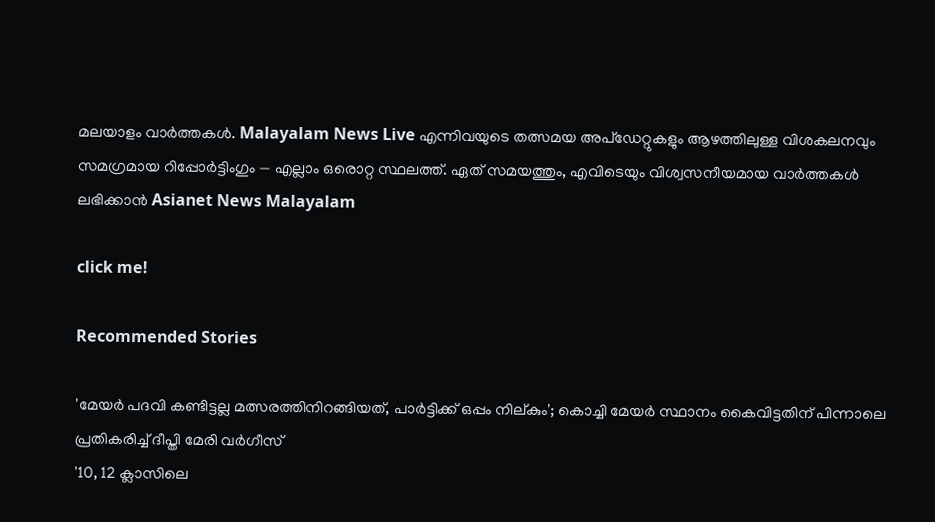മലയാളം വാർത്തകൾ. Malayalam News Live എന്നിവയുടെ തത്സമയ അപ്‌ഡേറ്റുകളും ആഴത്തിലുള്ള വിശകലനവും സമഗ്രമായ റിപ്പോർട്ടിംഗും — എല്ലാം ഒരൊറ്റ സ്ഥലത്ത്. ഏത് സമയത്തും, എവിടെയും വിശ്വസനീയമായ വാർത്തകൾ ലഭിക്കാൻ Asianet News Malayalam

click me!

Recommended Stories

'മേയർ പദവി കണ്ടിട്ടല്ല മത്സരത്തിനിറങ്ങിയത്, പാർട്ടിക്ക് ഒപ്പം നില്കും'; കൊച്ചി മേയർ സ്ഥാനം കൈവിട്ടതിന് പിന്നാലെ പ്രതികരിച്ച് ദീപ്തി മേരി വർഗീസ്
'10, 12 ക്ലാസിലെ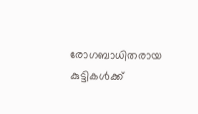രോഗബാധിതരായ കുട്ടികൾക്ക്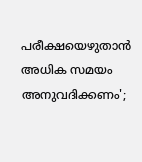പരീക്ഷയെഴുതാൻ അധിക സമയം അനുവദിക്കണം';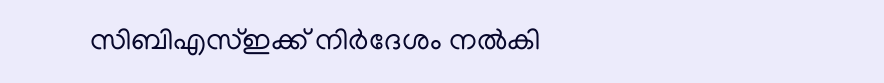സിബിഎസ്ഇക്ക് നിർദേശം നൽകി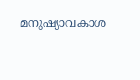മനുഷ്യാവകാശ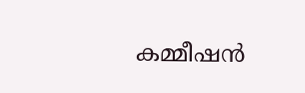കമ്മീഷൻ